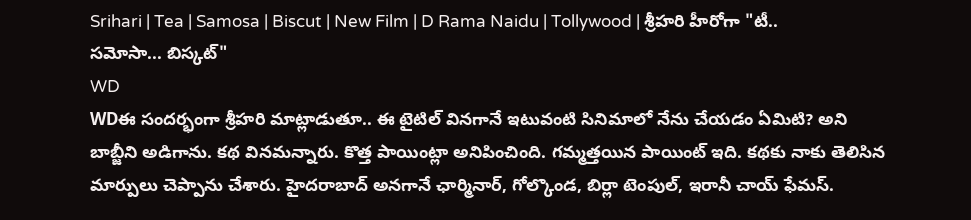Srihari | Tea | Samosa | Biscut | New Film | D Rama Naidu | Tollywood | శ్రీహరి హీరోగా "టీ.. సమోసా... బిస్కట్"
WD
WDఈ సందర్భంగా శ్రీహరి మాట్లాడుతూ.. ఈ టైటిల్ వినగానే ఇటువంటి సినిమాలో నేను చేయడం ఏమిటి? అని బాబ్జీని అడిగాను. కథ వినమన్నారు. కొత్త పాయింట్లా అనిపించింది. గమ్మత్తయిన పాయింట్ ఇది. కథకు నాకు తెలిసిన మార్పులు చెప్పాను చేశారు. హైదరాబాద్ అనగానే ఛార్మినార్, గోల్కొండ, బిర్లా టెంపుల్, ఇరానీ చాయ్ ఫేమస్.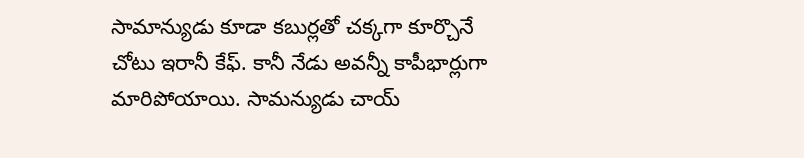సామాన్యుడు కూడా కబుర్లతో చక్కగా కూర్చొనే చోటు ఇరానీ కేఫ్. కానీ నేడు అవన్నీ కాపీభార్లుగా మారిపోయాయి. సామన్యుడు చాయ్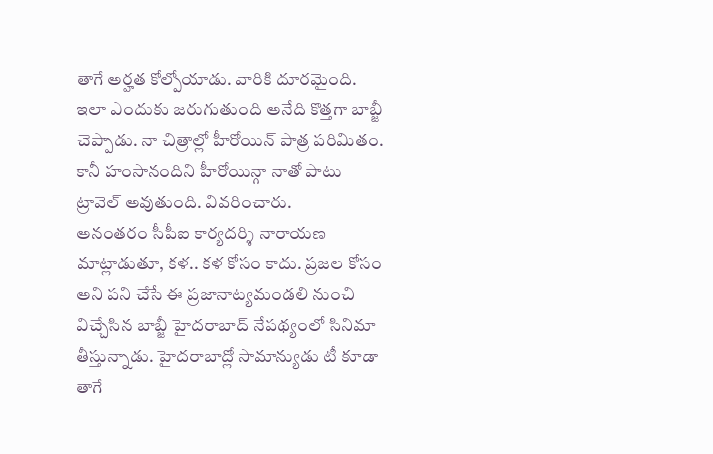తాగే అర్హత కోల్పోయాడు. వారికి దూరమైంది. ఇలా ఎందుకు జరుగుతుంది అనేది కొత్తగా బాబ్జీ చెప్పాడు. నా చిత్రాల్లో హీరోయిన్ పాత్ర పరిమితం. కానీ హంసానందిని హీరోయిన్గా నాతో పాటు ట్రావెల్ అవుతుంది. వివరించారు.
అనంతరం సీపీఐ కార్యదర్శి నారాయణ మాట్లాడుతూ, కళ.. కళ కోసం కాదు. ప్రజల కోసం అని పని చేసే ఈ ప్రజానాట్యమండలి నుంచి విచ్చేసిన బాబ్జీ హైదరాబాద్ నేపథ్యంలో సినిమా తీస్తున్నాడు. హైదరాబాద్లో సామాన్యుడు టీ కూడా తాగే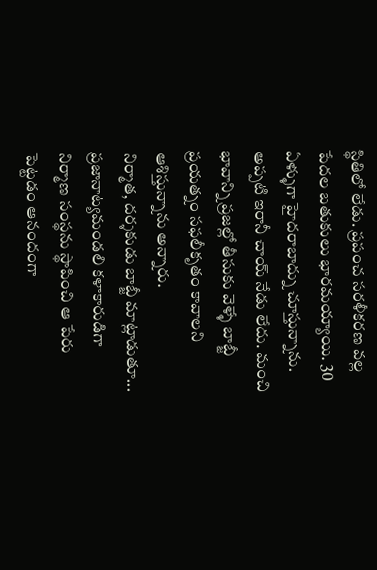స్థితిలో లేడు. ప్రపంచ సరళీకరణ వల్ల పేదల బతుకులు భారమయ్యాయి. 30 ఏళ్ళుగా హైదరాబాద్ను చూస్తున్నాను. అప్పటి ఇరానీ చాయ్ నేడు లేదు. మంచి భావాన్ని ప్రజల్లో తీసుకు వెళ్ళే బాబ్జీ ప్రయత్నం సఫలీకృతం కావాలని ఆశిస్తున్నాను అన్నారు.
నిర్మాత, దర్శకుడు బాబ్జీ మాట్లాడుతూ... ప్రజానాట్యమండలి కళాకారుడిగా నిర్మాణ సంస్థను స్థాపించి ఆ పేరు పెట్టడం ఆనందంగా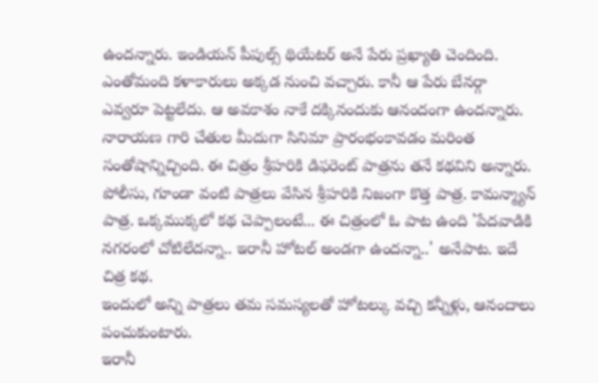ఉందన్నారు. ఇండియన్ పీపుల్స్ థియేటర్ అనే పేరు ప్రఖ్యాతి చెందింది. ఎంతోమంది కళాకారులు అక్కడ నుంచి వచ్చారు. కానీ ఆ పేరు బేనర్గా ఎవ్వరూ పెట్టలేదు. ఆ అవకాశం నాకే దక్కినందుకు ఆనందంగా ఉందన్నారు.
నారాయణ గారి చేతుల మీదుగా సినిమా ప్రారంభంకావడం మరింత సంతోషాన్నిచ్చింది. ఈ చిత్రం శ్రీహరికి డిఫరెంట్ పాత్రను తనే కథవిని అన్నారు. పోలీసు, గూండా వంటి పాత్రలు వేసిన శ్రీహరికి నిజంగా కొత్త పాత్ర. కామన్మ్యాన్ పాత్ర. ఒక్కముక్కలో కథ చెప్పాలంటే... ఈ చిత్రంలో ఓ పాట ఉంది 'పేదవాడికి నగరంలో చోటిలేదన్నా.. ఇరానీ హోటల్ అండగా ఉందన్నా..' అనేపాట. ఇదే చిత్ర కథ.
ఇందులో అన్ని పాత్రలు తమ సమస్యలతో హోటల్కు వచ్చి కన్నీళ్లు, ఆనందాలు పంచుకుంటారు.
ఇరానీ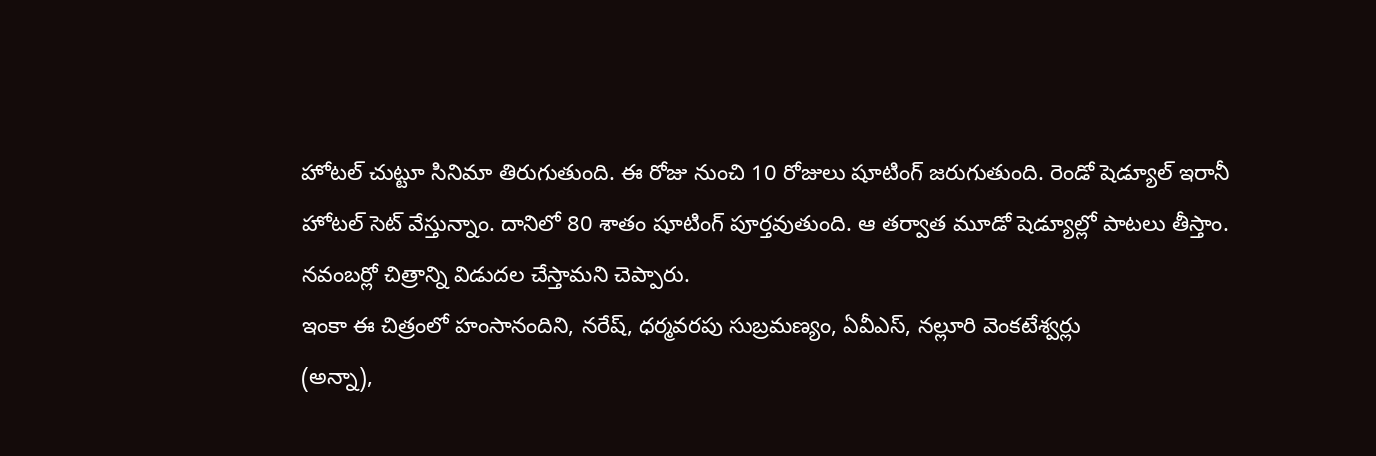హోటల్ చుట్టూ సినిమా తిరుగుతుంది. ఈ రోజు నుంచి 10 రోజులు షూటింగ్ జరుగుతుంది. రెండో షెడ్యూల్ ఇరానీ హోటల్ సెట్ వేస్తున్నాం. దానిలో 80 శాతం షూటింగ్ పూర్తవుతుంది. ఆ తర్వాత మూడో షెడ్యూల్లో పాటలు తీస్తాం. నవంబర్లో చిత్రాన్ని విడుదల చేస్తామని చెప్పారు.
ఇంకా ఈ చిత్రంలో హంసానందిని, నరేష్, ధర్మవరపు సుబ్రమణ్యం, ఏవీఎస్, నల్లూరి వెంకటేశ్వర్లు
(అన్నా),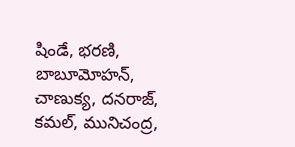షిండే, భరణి, బాబూమోహన్, చాణుక్య, దనరాజ్, కమల్, మునిచంద్ర,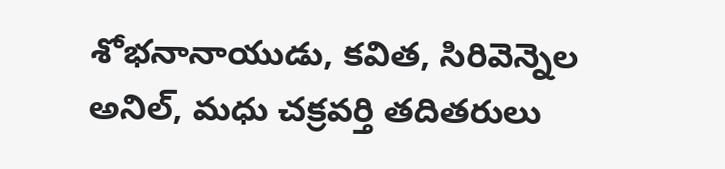శోభనానాయుడు, కవిత, సిరివెన్నెల అనిల్, మధు చక్రవర్తి తదితరులు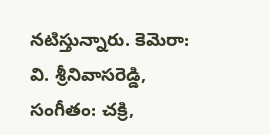నటిస్తున్నారు. కెమెరా: వి. శ్రీనివాసరెడ్డి, సంగీతం: చక్రి,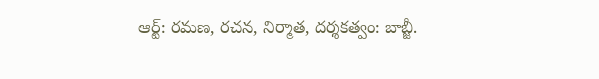ఆర్ట్: రమణ, రచన, నిర్మాత, దర్శకత్వం: బాబ్జీ.